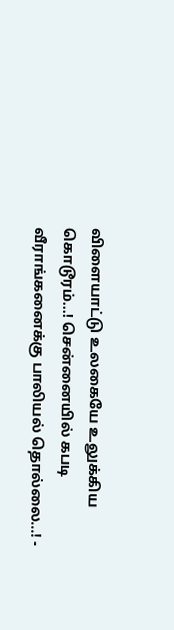விளையாட்டு உலகையே உலுக்கிய கொடூரம்...! சென்னையில் கபடி வீராங்கனைக்கு பாலியல் தொல்லை...! -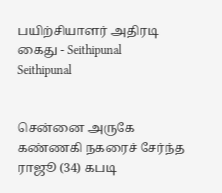பயிற்சியாளர் அதிரடி கைது - Seithipunal
Seithipunal


சென்னை அருகே கண்ணகி நகரைச் சேர்ந்த ராஜூ (34) கபடி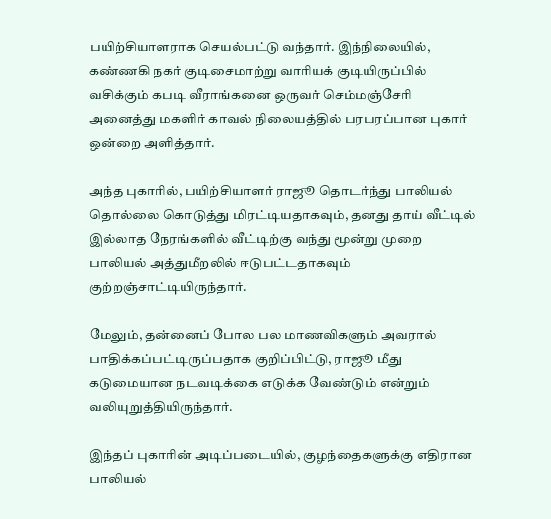பயிற்சியாளராக செயல்பட்டு வந்தார். இந்நிலையில், கண்ணகி நகர் குடிசைமாற்று வாரியக் குடியிருப்பில் வசிக்கும் கபடி வீராங்கனை ஒருவர் செம்மஞ்சேரி அனைத்து மகளிர் காவல் நிலையத்தில் பரபரப்பான புகார் ஒன்றை அளித்தார்.

அந்த புகாரில், பயிற்சியாளர் ராஜூ தொடர்ந்து பாலியல் தொல்லை கொடுத்து மிரட்டியதாகவும், தனது தாய் வீட்டில் இல்லாத நேரங்களில் வீட்டிற்கு வந்து மூன்று முறை பாலியல் அத்துமீறலில் ஈடுபட்டதாகவும் குற்றஞ்சாட்டியிருந்தார்.

மேலும், தன்னைப் போல பல மாணவிகளும் அவரால் பாதிக்கப்பட்டிருப்பதாக குறிப்பிட்டு, ராஜூ மீது கடுமையான நடவடிக்கை எடுக்க வேண்டும் என்றும் வலியுறுத்தியிருந்தார்.

இந்தப் புகாரின் அடிப்படையில், குழந்தைகளுக்கு எதிரான பாலியல்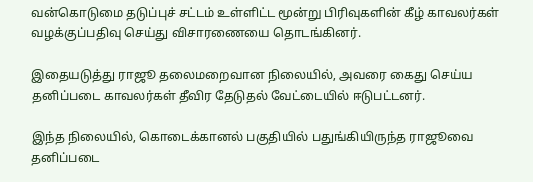வன்கொடுமை தடுப்புச் சட்டம் உள்ளிட்ட மூன்று பிரிவுகளின் கீழ் காவலர்கள் வழக்குப்பதிவு செய்து விசாரணையை தொடங்கினர்.

இதையடுத்து ராஜூ தலைமறைவான நிலையில், அவரை கைது செய்ய தனிப்படை காவலர்கள் தீவிர தேடுதல் வேட்டையில் ஈடுபட்டனர்.

இந்த நிலையில், கொடைக்கானல் பகுதியில் பதுங்கியிருந்த ராஜூவை தனிப்படை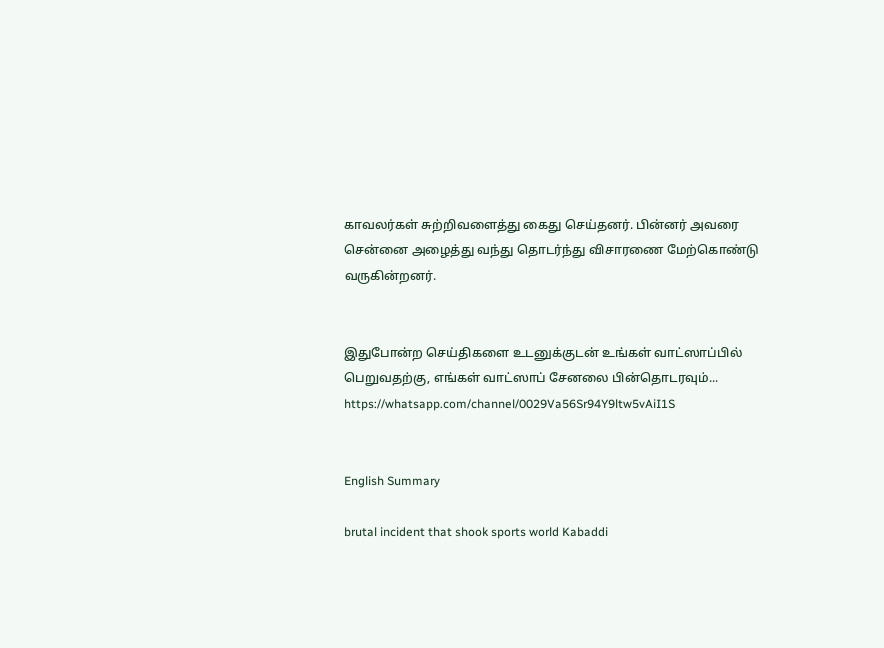காவலர்கள் சுற்றிவளைத்து கைது செய்தனர். பின்னர் அவரை சென்னை அழைத்து வந்து தொடர்ந்து விசாரணை மேற்கொண்டு வருகின்றனர்.


இதுபோன்ற செய்திகளை உடனுக்குடன் உங்கள் வாட்ஸாப்பில் பெறுவதற்கு, எங்கள் வாட்ஸாப் சேனலை பின்தொடரவும்... https://whatsapp.com/channel/0029Va56Sr94Y9ltw5vAiI1S


English Summary

brutal incident that shook sports world Kabaddi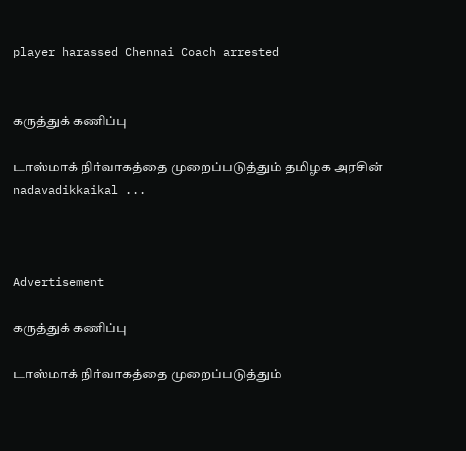player harassed Chennai Coach arrested


கருத்துக் கணிப்பு

டாஸ்மாக் நிர்வாகத்தை முறைப்படுத்தும் தமிழக அரசின் nadavadikkaikal ...



Advertisement

கருத்துக் கணிப்பு

டாஸ்மாக் நிர்வாகத்தை முறைப்படுத்தும்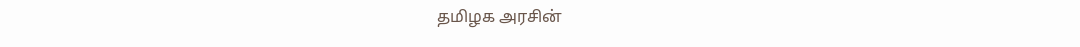தமிழக அரசின்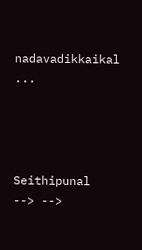nadavadikkaikal ...




Seithipunal
--> -->